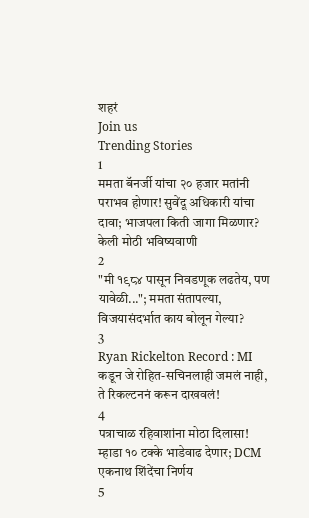शहरं
Join us
Trending Stories
1
ममता बॅनर्जी यांचा २० हजार मतांनी पराभव होणार! सुवेंदू अधिकारी यांचा दावा; भाजपला किती जागा मिळणार? केली मोठी भविष्यवाणी
2
"मी १९८४ पासून निवडणूक लढतेय, पण यावेळी..."; ममता संतापल्या, विजयासंदर्भात काय बोलून गेल्या?
3
Ryan Rickelton Record : MI कडून जे रोहित-सचिनलाही जमलं नाही, ते रिकल्टननं करून दाखवलं!
4
पत्राचाळ रहिवाशांना मोठा दिलासा! म्हाडा १० टक्के भाडेवाढ देणार; DCM एकनाथ शिंदेंचा निर्णय
5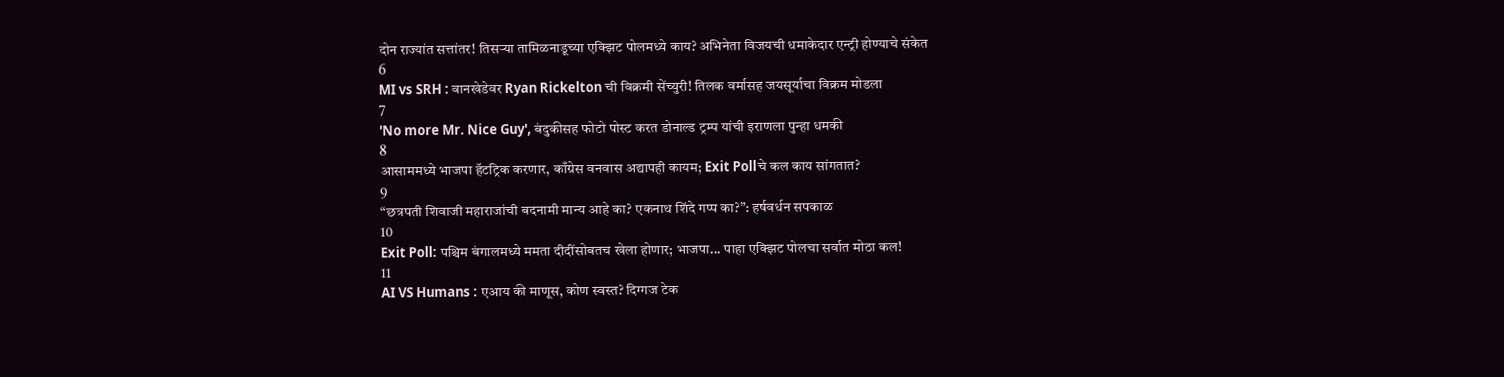दोन राज्यांत सत्तांतर! तिसऱ्या तामिळनाडूच्या एक्झिट पोलमध्ये काय? अभिनेता विजयची धमाकेदार एन्ट्री होण्याचे संकेत
6
MI vs SRH : वानखेडेवर Ryan Rickelton ची विक्रमी सेंच्युरी! तिलक वर्मासह जयसूर्याचा विक्रम मोडला
7
'No more Mr. Nice Guy', बंदुकीसह फोटो पोस्ट करत डोनाल्ड ट्रम्प यांची इराणला पुन्हा धमकी
8
आसाममध्ये भाजपा हॅटट्रिक करणार, काँग्रेस वनवास अद्यापही कायम; Exit Pollचे कल काय सांगतात?
9
“छत्रपती शिवाजी महाराजांची बदनामी मान्य आहे का? एकनाथ शिंदे गप्प का?”: हर्षवर्धन सपकाळ
10
Exit Poll: पश्चिम बंगालमध्ये ममता दीदींसोबतच खेला होणार; भाजपा... पाहा एक्झिट पोलचा सर्वात मोठा कल!
11
AI VS Humans : एआय की माणूस, कोण स्वस्त? दिग्गज टेक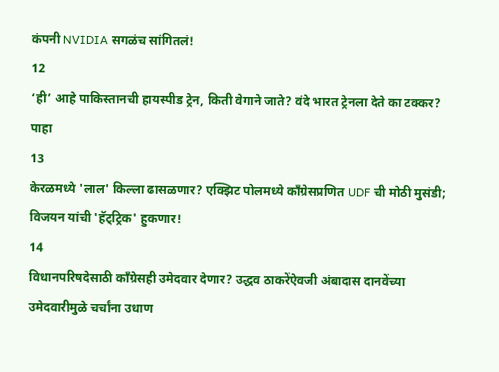कंपनी NVIDIA सगळंच सांगितलं!
12
‘ही’ आहे पाकिस्तानची हायस्पीड ट्रेन, किती वेगाने जाते? वंदे भारत ट्रेनला देते का टक्कर? पाहा
13
केरळमध्ये 'लाल' किल्ला ढासळणार? एक्झिट पोलमध्ये काँग्रेसप्रणित UDF ची मोठी मुसंडी; विजयन यांची 'हॅट्ट्रिक' हुकणार!
14
विधानपरिषदेसाठी काँग्रेसही उमेदवार देणार? उद्धव ठाकरेंऐवजी अंबादास दानवेंच्या उमेदवारीमुळे चर्चांना उधाण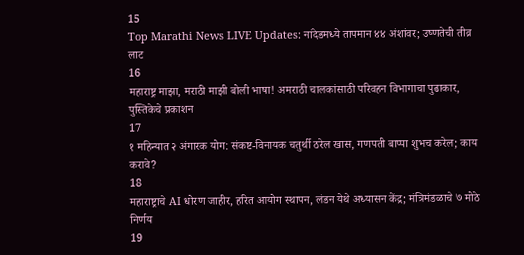15
Top Marathi News LIVE Updates: नांदेडमध्ये तापमान ४४ अंशांवर; उष्णतेची तीव्र लाट
16
महाराष्ट्र माझा, मराठी माझी बोली भाषा! अमराठी चालकांसाठी परिवहन विभागाचा पुढाकार, पुस्तिकेचे प्रकाशन
17
१ महिन्यात २ अंगारक योग: संकष्ट-विनायक चतुर्थी ठरेल खास, गणपती बाप्पा शुभच करेल; काय करावे?
18
महाराष्ट्राचे AI धोरण जाहीर, हरित आयोग स्थापन, लंडन येथे अध्यासन केंद्र; मंत्रिमंडळाचे ७ मोठे निर्णय
19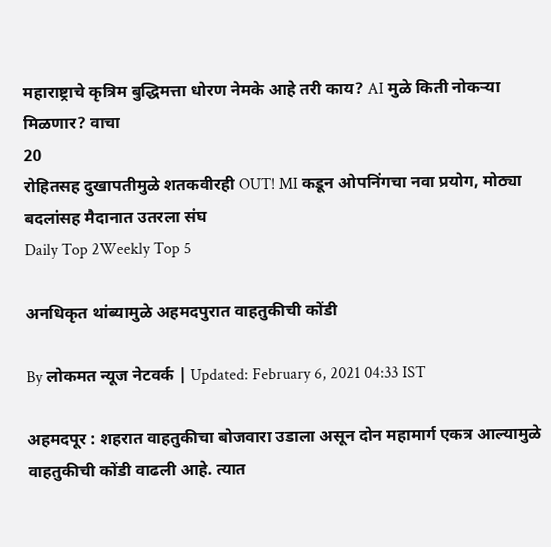महाराष्ट्राचे कृत्रिम बुद्धिमत्ता धोरण नेमके आहे तरी काय? AI मुळे किती नोकऱ्या मिळणार? वाचा
20
रोहितसह दुखापतीमुळे शतकवीरही OUT! MI कडून ओपनिंगचा नवा प्रयोग, मोठ्या बदलांसह मैदानात उतरला संघ
Daily Top 2Weekly Top 5

अनधिकृत थांब्यामुळे अहमदपुरात वाहतुकीची कोंडी

By लोकमत न्यूज नेटवर्क | Updated: February 6, 2021 04:33 IST

अहमदपूर : शहरात वाहतुकीचा बोजवारा उडाला असून दोन महामार्ग एकत्र आल्यामुळे वाहतुकीची कोंडी वाढली आहे. त्यात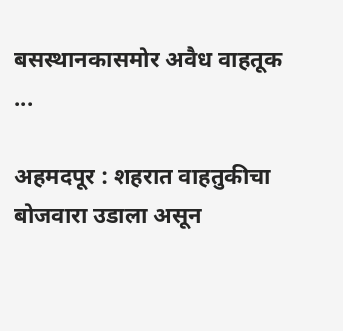बसस्थानकासमोर अवैध वाहतूक ...

अहमदपूर : शहरात वाहतुकीचा बोजवारा उडाला असून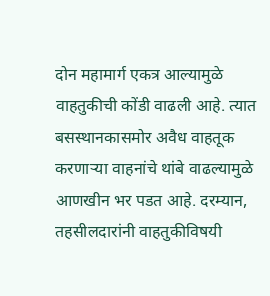दोन महामार्ग एकत्र आल्यामुळे वाहतुकीची कोंडी वाढली आहे. त्यात बसस्थानकासमोर अवैध वाहतूक करणाऱ्या वाहनांचे थांबे वाढल्यामुळे आणखीन भर पडत आहे. दरम्यान, तहसीलदारांनी वाहतुकीविषयी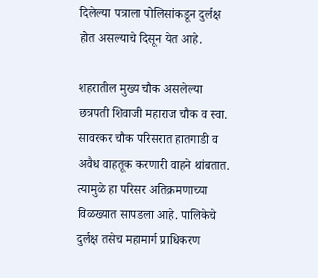दिलेल्या पत्राला पोलिसांकडून दुर्लक्ष होत असल्याचे दिसून येत आहे.

शहरातील मुख्य चौक असलेल्या छत्रपती शिवाजी महाराज चौक व स्वा. सावरकर चौक परिसरात हातगाडी व अवैध वाहतूक करणारी वाहने थांबतात. त्यामुळे हा परिसर अतिक्रमणाच्या विळख्यात सापडला आहे. पालिकेचे दुर्लक्ष तसेच महामार्ग प्राधिकरण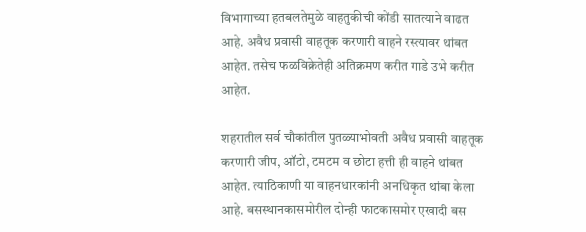विभागाच्या हतबलतेमुळे वाहतुकीची कोंडी सातत्याने वाढत आहे. अवैध प्रवासी वाहतूक करणारी वाहने रस्त्यावर थांबत आहेत. तसेच फळविक्रेतेही अतिक्रमण करीत गाडे उभे करीत आहेत.

शहरातील सर्व चौकांतील पुतळ्याभोवती अवैध प्रवासी वाहतूक करणारी जीप, ऑटो, टमटम व छोटा हत्ती ही वाहने थांबत आहेत. त्याठिकाणी या वाहनधारकांनी अनधिकृत थांबा केला आहे. बसस्थानकासमोरील दोन्ही फाटकासमोर एखादी बस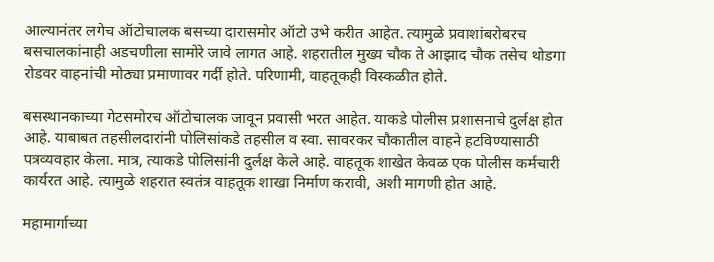आल्यानंतर लगेच ऑटोचालक बसच्या दारासमोर ऑटो उभे करीत आहेत. त्यामुळे प्रवाशांबरोबरच बसचालकांनाही अडचणीला सामोरे जावे लागत आहे. शहरातील मुख्य चौक ते आझाद चौक तसेच थोडगा रोडवर वाहनांची मोठ्या प्रमाणावर गर्दी होते. परिणामी, वाहतूकही विस्कळीत होते.

बसस्थानकाच्या गेटसमोरच ऑटोचालक जावून प्रवासी भरत आहेत. याकडे पोलीस प्रशासनाचे दुर्लक्ष होत आहे. याबाबत तहसीलदारांनी पोलिसांकडे तहसील व स्वा. सावरकर चौकातील वाहने हटविण्यासाठी पत्रव्यवहार केला. मात्र, त्याकडे पोलिसांनी दुर्लक्ष केले आहे. वाहतूक शाखेत केवळ एक पोलीस कर्मचारी कार्यरत आहे. त्यामुळे शहरात स्वतंत्र वाहतूक शाखा निर्माण करावी, अशी मागणी होत आहे.

महामार्गाच्या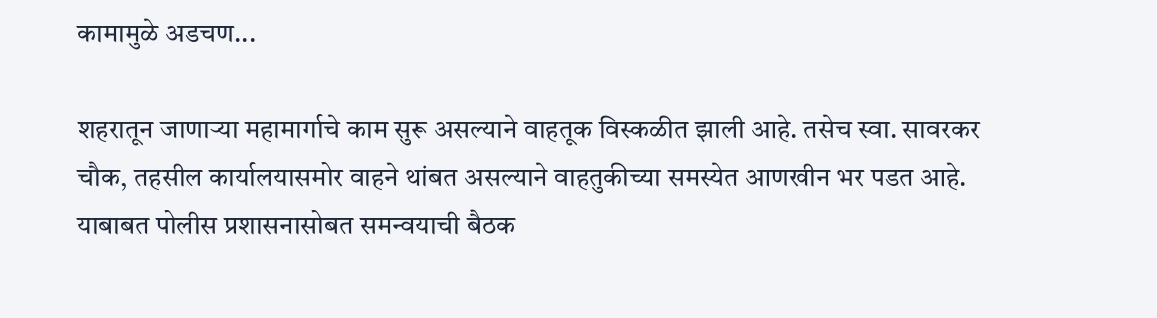कामामुळे अडचण...

शहरातून जाणाऱ्या महामार्गाचे काम सुरू असल्याने वाहतूक विस्कळीत झाली आहे. तसेच स्वा. सावरकर चौक, तहसील कार्यालयासमोर वाहने थांबत असल्याने वाहतुकीच्या समस्येत आणखीन भर पडत आहे. याबाबत पोलीस प्रशासनासोबत समन्वयाची बैठक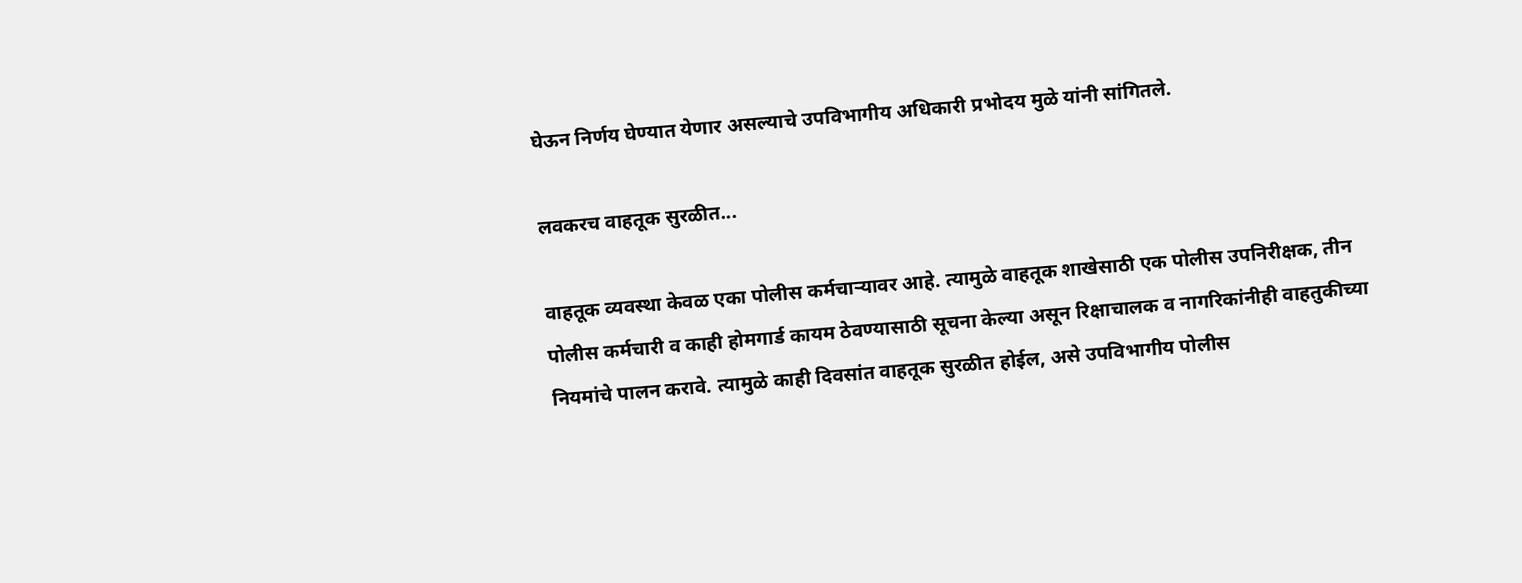घेऊन निर्णय घेण्यात येणार असल्याचे उपविभागीय अधिकारी प्रभोदय मुळे यांनी सांगितले.

लवकरच वाहतूक सुरळीत...

वाहतूक व्यवस्था केवळ एका पोलीस कर्मचाऱ्यावर आहे. त्यामुळे वाहतूक शाखेसाठी एक पोलीस उपनिरीक्षक, तीन पोलीस कर्मचारी व काही होमगार्ड कायम ठेवण्यासाठी सूचना केल्या असून रिक्षाचालक व नागरिकांनीही वाहतुकीच्या नियमांचे पालन करावे. त्यामुळे काही दिवसांत वाहतूक सुरळीत होईल, असे उपविभागीय पोलीस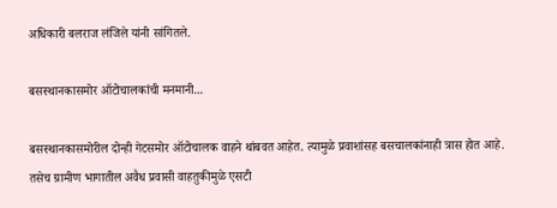अधिकारी बलराज लंजिले यांनी सांगितले.

बसस्थानकासमोर ऑटोचालकांची मनमानी...

बसस्थानकासमोरील दोन्ही गेटसमोर ऑटोचालक वाहने थांबवत आहेत. त्यामुळे प्रवाशांसह बसचालकांनाही त्रास होत आहे. तसेच ग्रामीण भागातील अवैध प्रवासी वाहतुकीमुळे एसटी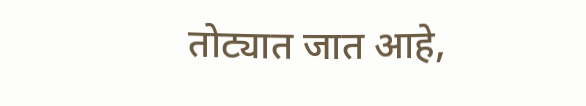तोट्यात जात आहे,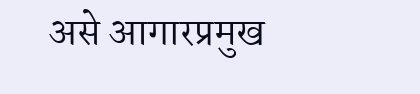असे आगारप्रमुख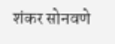शंकर सोनवणे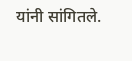यांनी सांगितले.